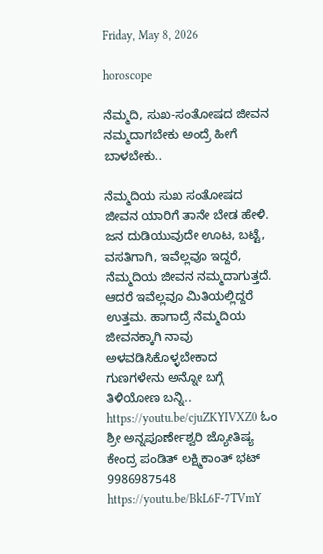Friday, May 8, 2026

horoscope

ನೆಮ್ಮದಿ, ಸುಖ-ಸಂತೋಷದ ಜೀವನ ನಮ್ಮದಾಗಬೇಕು ಅಂದ್ರೆ ಹೀಗೆ ಬಾಳಬೇಕು..

ನೆಮ್ಮದಿಯ ಸುಖ ಸಂತೋಷದ ಜೀವನ ಯಾರಿಗೆ ತಾನೇ ಬೇಡ ಹೇಳಿ. ಜನ ದುಡಿಯುವುದೇ ಊಟ, ಬಟ್ಟೆ, ವಸತಿಗಾಗಿ, ಇವೆಲ್ಲವೂ ಇದ್ದರೆ, ನೆಮ್ಮದಿಯ ಜೀವನ ನಮ್ಮದಾಗುತ್ತದೆ. ಆದರೆ ಇವೆಲ್ಲವೂ ಮಿತಿಯಲ್ಲಿದ್ದರೆ ಉತ್ತಮ. ಹಾಗಾದ್ರೆ ನೆಮ್ಮದಿಯ ಜೀವನಕ್ಕಾಗಿ ನಾವು ಅಳವಡಿಸಿಕೊಳ್ಳಬೇಕಾದ ಗುಣಗಳೇನು ಅನ್ನೋ ಬಗ್ಗೆ ತಿಳಿಯೋಣ ಬನ್ನಿ.. https://youtu.be/cjuZKYIVXZ0 ಓಂ ಶ್ರೀ ಅನ್ನಪೂರ್ಣೇಶ್ವರಿ ಜ್ಯೋತಿಷ್ಯ ಕೇಂದ್ರ ಪಂಡಿತ್ ಲಕ್ಷ್ಮಿಕಾಂತ್ ಭಟ್ 9986987548 https://youtu.be/BkL6F-7TVmY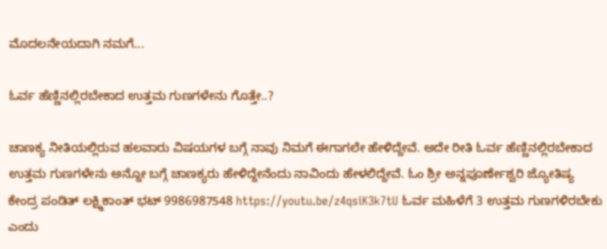ಮೊದಲನೇಯದಾಗಿ ನಮಗೆ...

ಓರ್ವ ಹೆಣ್ಣಿನಲ್ಲಿರಬೇಕಾದ ಉತ್ತಮ ಗುಣಗಳೇನು ಗೊತ್ತೇ..?

ಚಾಣಕ್ಯ ನೀತಿಯಲ್ಲಿರುವ ಹಲವಾರು ವಿಷಯಗಳ ಬಗ್ಗೆ ನಾವು ನಿಮಗೆ ಈಗಾಗಲೇ ಹೇಳಿದ್ದೇವೆ. ಅದೇ ರೀತಿ ಓರ್ವ ಹೆಣ್ಣಿನಲ್ಲಿರಬೇಕಾದ ಉತ್ತಮ ಗುಣಗಳೇನು ಅನ್ನೋ ಬಗ್ಗೆ ಚಾಣಕ್ಯರು ಹೇಳಿದ್ದೇನೆಂದು ನಾವಿಂದು ಹೇಳಲಿದ್ದೇವೆ. ಓಂ ಶ್ರೀ ಅನ್ನಪೂರ್ಣೇಶ್ವರಿ ಜ್ಯೋತಿಷ್ಯ ಕೇಂದ್ರ ಪಂಡಿತ್ ಲಕ್ಷ್ಮಿಕಾಂತ್ ಭಟ್ 9986987548 https://youtu.be/z4qsiK3k7tU ಓರ್ವ ಮಹಿಳೆಗೆ 3 ಉತ್ತಮ ಗುಣಗಳಿರಬೇಕು ಎಂದು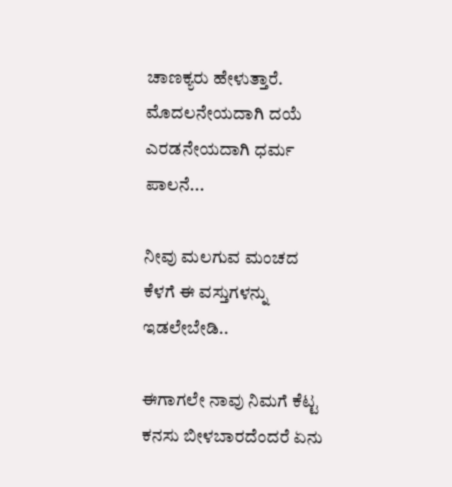ಚಾಣಕ್ಯರು ಹೇಳುತ್ತಾರೆ. ಮೊದಲನೇಯದಾಗಿ ದಯೆ ಎರಡನೇಯದಾಗಿ ಧರ್ಮ ಪಾಲನೆ...

ನೀವು ಮಲಗುವ ಮಂಚದ ಕೆಳಗೆ ಈ ವಸ್ತುಗಳನ್ನು ಇಡಲೇಬೇಡಿ..

ಈಗಾಗಲೇ ನಾವು ನಿಮಗೆ ಕೆಟ್ಟ ಕನಸು ಬೀಳಬಾರದೆಂದರೆ ಏನು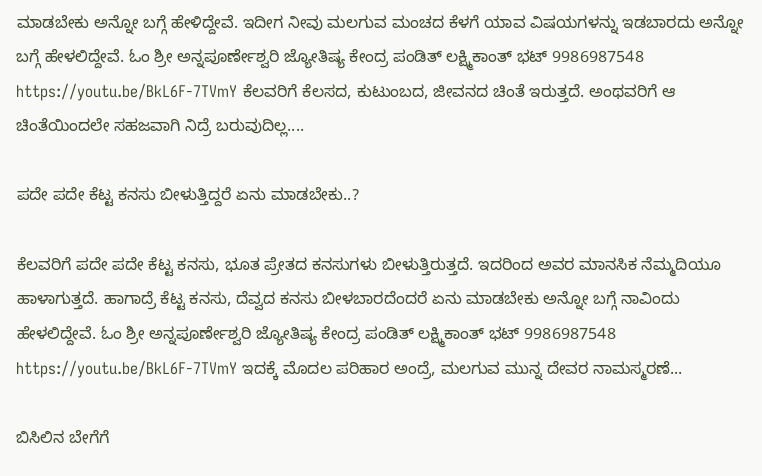ಮಾಡಬೇಕು ಅನ್ನೋ ಬಗ್ಗೆ ಹೇಳಿದ್ದೇವೆ. ಇದೀಗ ನೀವು ಮಲಗುವ ಮಂಚದ ಕೆಳಗೆ ಯಾವ ವಿಷಯಗಳನ್ನು ಇಡಬಾರದು ಅನ್ನೋ ಬಗ್ಗೆ ಹೇಳಲಿದ್ದೇವೆ. ಓಂ ಶ್ರೀ ಅನ್ನಪೂರ್ಣೇಶ್ವರಿ ಜ್ಯೋತಿಷ್ಯ ಕೇಂದ್ರ ಪಂಡಿತ್ ಲಕ್ಷ್ಮಿಕಾಂತ್ ಭಟ್ 9986987548 https://youtu.be/BkL6F-7TVmY ಕೆಲವರಿಗೆ ಕೆಲಸದ, ಕುಟುಂಬದ, ಜೀವನದ ಚಿಂತೆ ಇರುತ್ತದೆ. ಅಂಥವರಿಗೆ ಆ ಚಿಂತೆಯಿಂದಲೇ ಸಹಜವಾಗಿ ನಿದ್ರೆ ಬರುವುದಿಲ್ಲ....

ಪದೇ ಪದೇ ಕೆಟ್ಟ ಕನಸು ಬೀಳುತ್ತಿದ್ದರೆ ಏನು ಮಾಡಬೇಕು..?

ಕೆಲವರಿಗೆ ಪದೇ ಪದೇ ಕೆಟ್ಟ ಕನಸು, ಭೂತ ಪ್ರೇತದ ಕನಸುಗಳು ಬೀಳುತ್ತಿರುತ್ತದೆ. ಇದರಿಂದ ಅವರ ಮಾನಸಿಕ ನೆಮ್ಮದಿಯೂ ಹಾಳಾಗುತ್ತದೆ. ಹಾಗಾದ್ರೆ ಕೆಟ್ಟ ಕನಸು, ದೆವ್ವದ ಕನಸು ಬೀಳಬಾರದೆಂದರೆ ಏನು ಮಾಡಬೇಕು ಅನ್ನೋ ಬಗ್ಗೆ ನಾವಿಂದು ಹೇಳಲಿದ್ದೇವೆ. ಓಂ ಶ್ರೀ ಅನ್ನಪೂರ್ಣೇಶ್ವರಿ ಜ್ಯೋತಿಷ್ಯ ಕೇಂದ್ರ ಪಂಡಿತ್ ಲಕ್ಷ್ಮಿಕಾಂತ್ ಭಟ್ 9986987548 https://youtu.be/BkL6F-7TVmY ಇದಕ್ಕೆ ಮೊದಲ ಪರಿಹಾರ ಅಂದ್ರೆ, ಮಲಗುವ ಮುನ್ನ ದೇವರ ನಾಮಸ್ಮರಣೆ...

ಬಿಸಿಲಿನ ಬೇಗೆಗೆ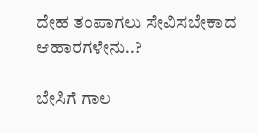ದೇಹ ತಂಪಾಗಲು ಸೇವಿಸಬೇಕಾದ ಆಹಾರಗಳೇನು..?

ಬೇಸಿಗೆ ಗಾಲ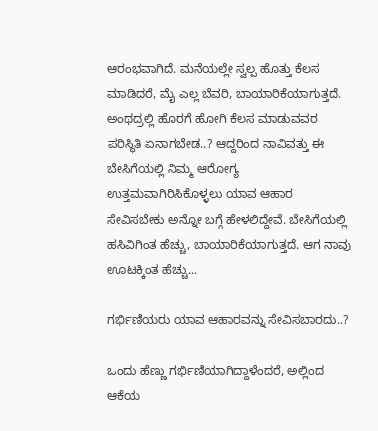ಆರಂಭವಾಗಿದೆ. ಮನೆಯಲ್ಲೇ ಸ್ವಲ್ಪ ಹೊತ್ತು ಕೆಲಸ ಮಾಡಿದರೆ, ಮೈ ಎಲ್ಲ ಬೆವರಿ, ಬಾಯಾರಿಕೆಯಾಗುತ್ತದೆ. ಅಂಥದ್ರಲ್ಲಿ ಹೊರಗೆ ಹೋಗಿ ಕೆಲಸ ಮಾಡುವವರ ಪರಿಸ್ಥಿತಿ ಏನಾಗಬೇಡ..? ಆದ್ದರಿಂದ ನಾವಿವತ್ತು ಈ ಬೇಸಿಗೆಯಲ್ಲಿ ನಿಮ್ಮ ಆರೋಗ್ಯ ಉತ್ತಮವಾಗಿರಿಸಿಕೊಳ್ಳಲು ಯಾವ ಆಹಾರ ಸೇವಿಸಬೇಕು ಅನ್ನೋ ಬಗ್ಗೆ ಹೇಳಲಿದ್ದೇವೆ. ಬೇಸಿಗೆಯಲ್ಲಿ ಹಸಿವಿಗಿಂತ ಹೆಚ್ಚು, ಬಾಯಾರಿಕೆಯಾಗುತ್ತದೆ. ಆಗ ನಾವು ಊಟಕ್ಕಿಂತ ಹೆಚ್ಚು...

ಗರ್ಭಿಣಿಯರು ಯಾವ ಆಹಾರವನ್ನು ಸೇವಿಸಬಾರದು..?

ಒಂದು ಹೆಣ್ಣು ಗರ್ಭಿಣಿಯಾಗಿದ್ದಾಳೆಂದರೆ, ಅಲ್ಲಿಂದ ಆಕೆಯ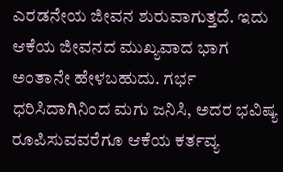ಎರಡನೇಯ ಜೀವನ ಶುರುವಾಗುತ್ತದೆ. ಇದು ಆಕೆಯ ಜೀವನದ ಮುಖ್ಯವಾದ ಭಾಗ ಅಂತಾನೇ ಹೇಳಬಹುದು. ಗರ್ಭ ಧರಿಸಿದಾಗಿನಿಂದ ಮಗು ಜನಿಸಿ, ಅದರ ಭವಿಷ್ಯ ರೂಪಿಸುವವರೆಗೂ ಆಕೆಯ ಕರ್ತವ್ಯ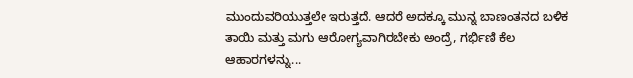ಮುಂದುವರಿಯುತ್ತಲೇ ಇರುತ್ತದೆ. ಆದರೆ ಅದಕ್ಕೂ ಮುನ್ನ ಬಾಣಂತನದ ಬಳಿಕ ತಾಯಿ ಮತ್ತು ಮಗು ಆರೋಗ್ಯವಾಗಿರಬೇಕು ಅಂದ್ರೆ, ಗರ್ಭಿಣಿ ಕೆಲ ಆಹಾರಗಳನ್ನು...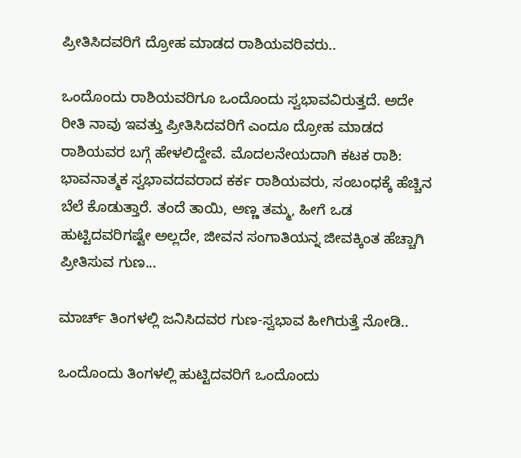ಪ್ರೀತಿಸಿದವರಿಗೆ ದ್ರೋಹ ಮಾಡದ ರಾಶಿಯವರಿವರು..

ಒಂದೊಂದು ರಾಶಿಯವರಿಗೂ ಒಂದೊಂದು ಸ್ವಭಾವವಿರುತ್ತದೆ. ಅದೇ ರೀತಿ ನಾವು ಇವತ್ತು ಪ್ರೀತಿಸಿದವರಿಗೆ ಎಂದೂ ದ್ರೋಹ ಮಾಡದ ರಾಶಿಯವರ ಬಗ್ಗೆ ಹೇಳಲಿದ್ದೇವೆ. ಮೊದಲನೇಯದಾಗಿ ಕಟಕ ರಾಶಿ: ಭಾವನಾತ್ಮಕ ಸ್ವಭಾವದವರಾದ ಕರ್ಕ ರಾಶಿಯವರು, ಸಂಬಂಧಕ್ಕೆ ಹೆಚ್ಚಿನ ಬೆಲೆ ಕೊಡುತ್ತಾರೆ. ತಂದೆ ತಾಯಿ, ಅಣ್ಣ ತಮ್ಮ, ಹೀಗೆ ಒಡ ಹುಟ್ಟಿದವರಿಗಷ್ಟೇ ಅಲ್ಲದೇ, ಜೀವನ ಸಂಗಾತಿಯನ್ನ ಜೀವಕ್ಕಿಂತ ಹೆಚ್ಚಾಗಿ ಪ್ರೀತಿಸುವ ಗುಣ...

ಮಾರ್ಚ್ ತಿಂಗಳಲ್ಲಿ ಜನಿಸಿದವರ ಗುಣ-ಸ್ವಭಾವ ಹೀಗಿರುತ್ತೆ ನೋಡಿ..

ಒಂದೊಂದು ತಿಂಗಳಲ್ಲಿ ಹುಟ್ಟಿದವರಿಗೆ ಒಂದೊಂದು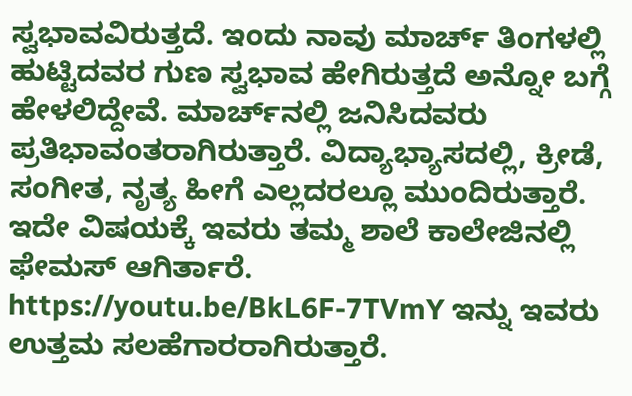ಸ್ವಭಾವವಿರುತ್ತದೆ. ಇಂದು ನಾವು ಮಾರ್ಚ್ ತಿಂಗಳಲ್ಲಿ ಹುಟ್ಟಿದವರ ಗುಣ ಸ್ವಭಾವ ಹೇಗಿರುತ್ತದೆ ಅನ್ನೋ ಬಗ್ಗೆ ಹೇಳಲಿದ್ದೇವೆ. ಮಾರ್ಚ್‌ನಲ್ಲಿ ಜನಿಸಿದವರು ಪ್ರತಿಭಾವಂತರಾಗಿರುತ್ತಾರೆ. ವಿದ್ಯಾಭ್ಯಾಸದಲ್ಲಿ, ಕ್ರೀಡೆ, ಸಂಗೀತ, ನೃತ್ಯ ಹೀಗೆ ಎಲ್ಲದರಲ್ಲೂ ಮುಂದಿರುತ್ತಾರೆ. ಇದೇ ವಿಷಯಕ್ಕೆ ಇವರು ತಮ್ಮ ಶಾಲೆ ಕಾಲೇಜಿನಲ್ಲಿ ಫೇಮಸ್ ಆಗಿರ್ತಾರೆ. https://youtu.be/BkL6F-7TVmY ಇನ್ನು ಇವರು ಉತ್ತಮ ಸಲಹೆಗಾರರಾಗಿರುತ್ತಾರೆ.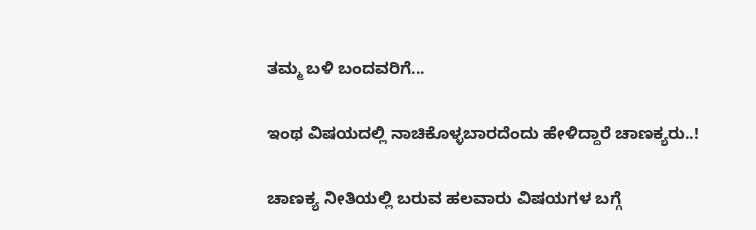ತಮ್ಮ ಬಳಿ ಬಂದವರಿಗೆ...

ಇಂಥ ವಿಷಯದಲ್ಲಿ ನಾಚಿಕೊಳ್ಳಬಾರದೆಂದು ಹೇಳಿದ್ದಾರೆ ಚಾಣಕ್ಯರು..!

ಚಾಣಕ್ಯ ನೀತಿಯಲ್ಲಿ ಬರುವ ಹಲವಾರು ವಿಷಯಗಳ ಬಗ್ಗೆ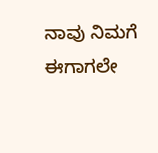ನಾವು ನಿಮಗೆ ಈಗಾಗಲೇ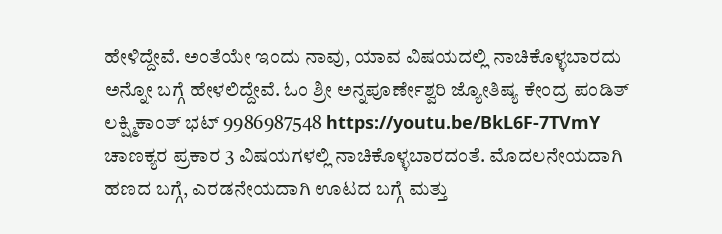ಹೇಳಿದ್ದೇವೆ. ಅಂತೆಯೇ ಇಂದು ನಾವು, ಯಾವ ವಿಷಯದಲ್ಲಿ ನಾಚಿಕೊಳ್ಳಬಾರದು ಅನ್ನೋ ಬಗ್ಗೆ ಹೇಳಲಿದ್ದೇವೆ. ಓಂ ಶ್ರೀ ಅನ್ನಪೂರ್ಣೇಶ್ವರಿ ಜ್ಯೋತಿಷ್ಯ ಕೇಂದ್ರ ಪಂಡಿತ್ ಲಕ್ಷ್ಮಿಕಾಂತ್ ಭಟ್ 9986987548 https://youtu.be/BkL6F-7TVmY ಚಾಣಕ್ಯರ ಪ್ರಕಾರ 3 ವಿಷಯಗಳಲ್ಲಿ ನಾಚಿಕೊಳ್ಳಬಾರದಂತೆ. ಮೊದಲನೇಯದಾಗಿ ಹಣದ ಬಗ್ಗೆ, ಎರಡನೇಯದಾಗಿ ಊಟದ ಬಗ್ಗೆ ಮತ್ತು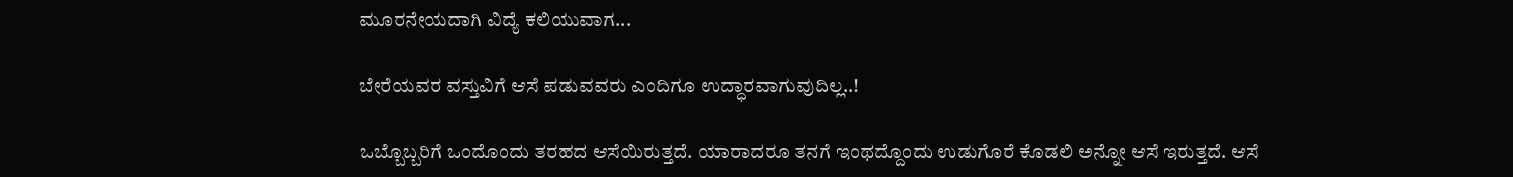ಮೂರನೇಯದಾಗಿ ವಿದ್ಯೆ ಕಲಿಯುವಾಗ...

ಬೇರೆಯವರ ವಸ್ತುವಿಗೆ ಆಸೆ ಪಡುವವರು ಎಂದಿಗೂ ಉದ್ಧಾರವಾಗುವುದಿಲ್ಲ..!

ಒಬ್ಬೊಬ್ಬರಿಗೆ ಒಂದೊಂದು ತರಹದ ಆಸೆಯಿರುತ್ತದೆ. ಯಾರಾದರೂ ತನಗೆ ಇಂಥದ್ದೊಂದು ಉಡುಗೊರೆ ಕೊಡಲಿ ಅನ್ನೋ ಆಸೆ ಇರುತ್ತದೆ. ಆಸೆ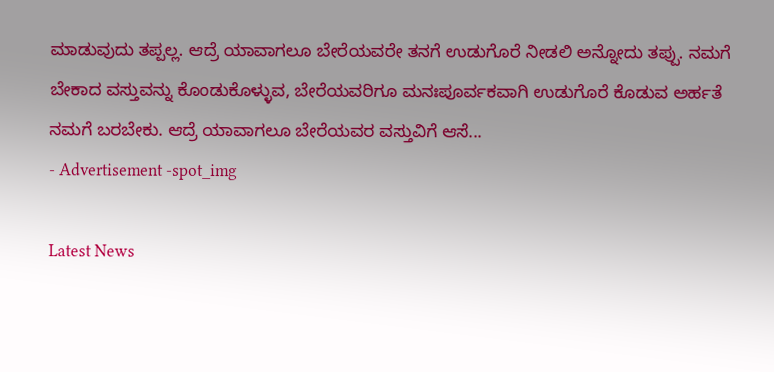ಮಾಡುವುದು ತಪ್ಪಲ್ಲ. ಆದ್ರೆ ಯಾವಾಗಲೂ ಬೇರೆಯವರೇ ತನಗೆ ಉಡುಗೊರೆ ನೀಡಲಿ ಅನ್ನೋದು ತಪ್ಪು. ನಮಗೆ ಬೇಕಾದ ವಸ್ತುವನ್ನು ಕೊಂಡುಕೊಳ್ಳುವ, ಬೇರೆಯವರಿಗೂ ಮನಃಪೂರ್ವಕವಾಗಿ ಉಡುಗೊರೆ ಕೊಡುವ ಅರ್ಹತೆ ನಮಗೆ ಬರಬೇಕು. ಆದ್ರೆ ಯಾವಾಗಲೂ ಬೇರೆಯವರ ವಸ್ತುವಿಗೆ ಆಸೆ...
- Advertisement -spot_img

Latest News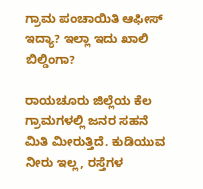ಗ್ರಾಮ ಪಂಚಾಯಿತಿ ಆಫೀಸ್ ಇದ್ಯಾ? ಇಲ್ಲಾ ಇದು ಖಾಲಿ ಬಿಲ್ಡಿಂಗಾ?

ರಾಯಚೂರು ಜಿಲ್ಲೆಯ ಕೆಲ ಗ್ರಾಮಗಳಲ್ಲಿ ಜನರ ಸಹನೆ ಮಿತಿ ಮೀರುತ್ತಿದೆ. ಕುಡಿಯುವ ನೀರು ಇಲ್ಲ, ರಸ್ತೆಗಳ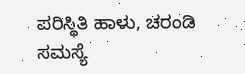ಪರಿಸ್ಥಿತಿ ಹಾಳು, ಚರಂಡಿ ಸಮಸ್ಯೆ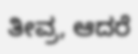ತೀವ್ರ, ಆದರೆ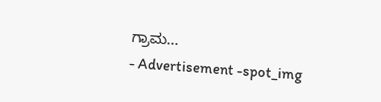ಗ್ರಾಮ...
- Advertisement -spot_img